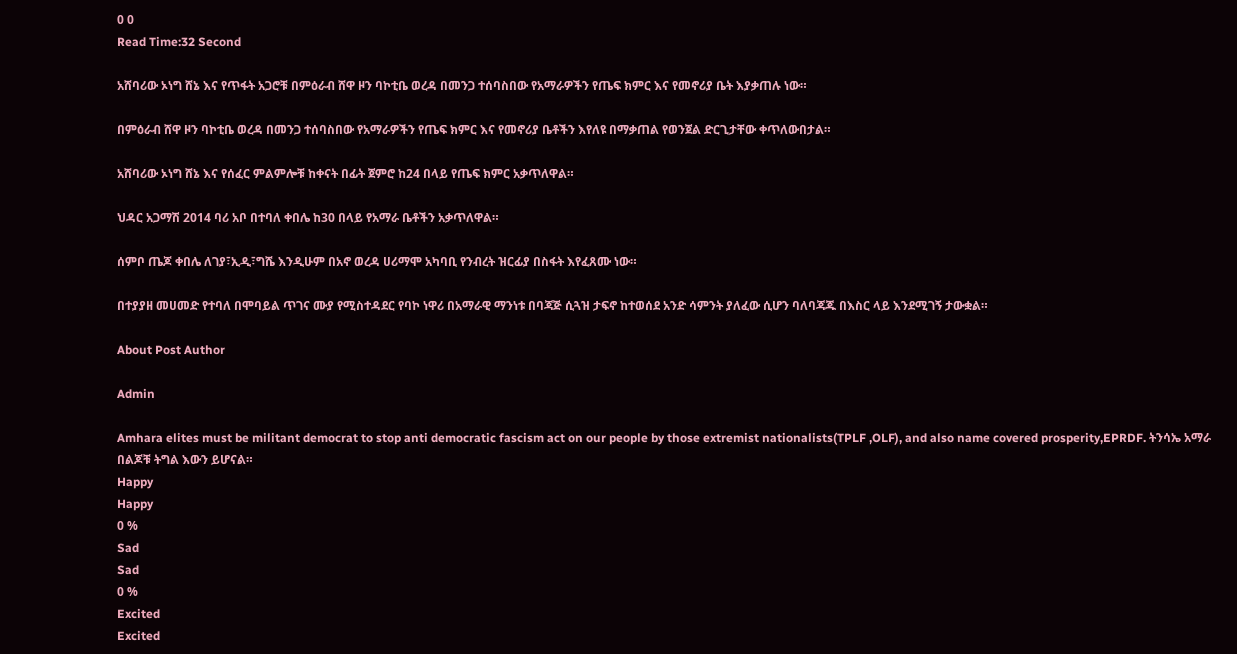0 0
Read Time:32 Second

አሸባሪው ኦነግ ሸኔ እና የጥፋት አጋሮቹ በምዕራብ ሸዋ ዞን ባኮቲቤ ወረዳ በመንጋ ተሰባስበው የአማራዎችን የጤፍ ክምር እና የመኖሪያ ቤት እያቃጠሉ ነው።

በምዕራብ ሸዋ ዞን ባኮቲቤ ወረዳ በመንጋ ተሰባስበው የአማራዎችን የጤፍ ክምር እና የመኖሪያ ቤቶችን እየለዩ በማቃጠል የወንጀል ድርጊታቸው ቀጥለውበታል።

አሸባሪው ኦነግ ሸኔ እና የሰፈር ምልምሎቹ ከቀናት በፊት ጀምሮ ከ24 በላይ የጤፍ ክምር አቃጥለዋል።

ህዳር አጋማሽ 2014 ባሪ አቦ በተባለ ቀበሌ ከ30 በላይ የአማራ ቤቶችን አቃጥለዋል።

ሰምቦ ጤጆ ቀበሌ ለገያ፣ኢዲ፣ግሼ እንዲሁም በአኖ ወረዳ ሀሪማሞ አካባቢ የንብረት ዝርፊያ በስፋት እየፈጸሙ ነው።

በተያያዘ መሀመድ የተባለ በሞባይል ጥገና ሙያ የሚስተዳደር የባኮ ነዋሪ በአማራዊ ማንነቱ በባጃጅ ሲጓዝ ታፍኖ ከተወሰደ አንድ ሳምንት ያለፈው ሲሆን ባለባጃጁ በእስር ላይ እንደሚገኝ ታውቋል።

About Post Author

Admin

Amhara elites must be militant democrat to stop anti democratic fascism act on our people by those extremist nationalists(TPLF ,OLF), and also name covered prosperity,EPRDF. ትንሳኤ አማራ በልጆቹ ትግል እውን ይሆናል።
Happy
Happy
0 %
Sad
Sad
0 %
Excited
Excited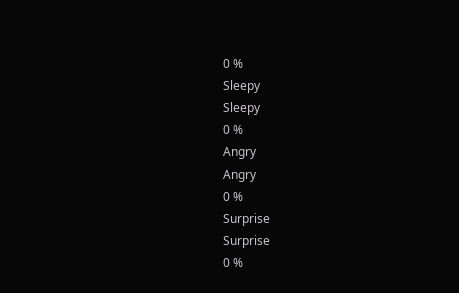0 %
Sleepy
Sleepy
0 %
Angry
Angry
0 %
Surprise
Surprise
0 %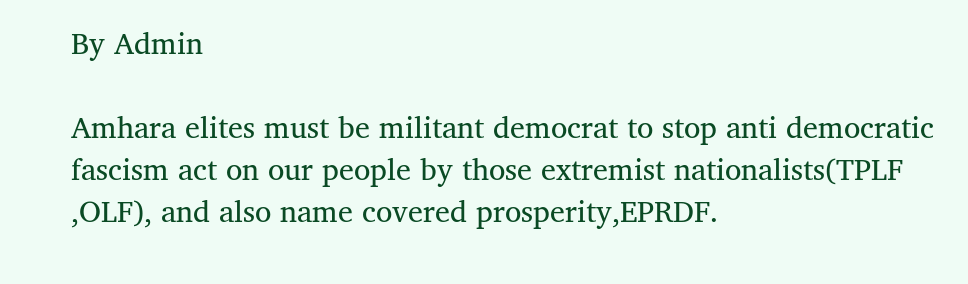By Admin

Amhara elites must be militant democrat to stop anti democratic fascism act on our people by those extremist nationalists(TPLF ,OLF), and also name covered prosperity,EPRDF.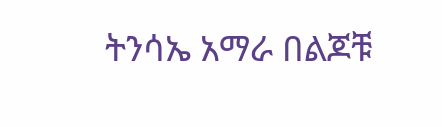ትንሳኤ አማራ በልጆቹ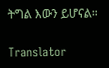ትግል እውን ይሆናል።

Translator